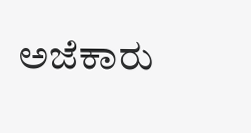ಅಜೆಕಾರು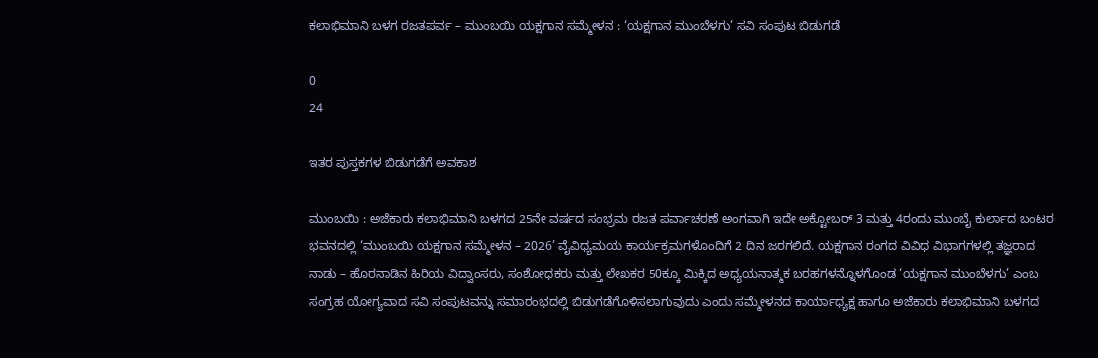ಕಲಾಭಿಮಾನಿ ಬಳಗ ರಜತಪರ್ವ – ಮುಂಬಯಿ ಯಕ್ಷಗಾನ ಸಮ್ಮೇಳನ : ‘ಯಕ್ಷಗಾನ ಮುಂಬೆಳಗು’ ಸವಿ ಸಂಪುಟ ಬಿಡುಗಡೆ

0
24

ಇತರ ಪುಸ್ತಕಗಳ ಬಿಡುಗಡೆಗೆ ಅವಕಾಶ

ಮುಂಬಯಿ : ಅಜೆಕಾರು ಕಲಾಭಿಮಾನಿ ಬಳಗದ 25ನೇ ವರ್ಷದ ಸಂಭ್ರಮ ರಜತ ಪರ್ವಾಚರಣೆ ಅಂಗವಾಗಿ ಇದೇ ಅಕ್ಟೋಬರ್ 3 ಮತ್ತು 4ರಂದು ಮುಂಬೈ ಕುರ್ಲಾದ ಬಂಟರ ಭವನದಲ್ಲಿ ‘ಮುಂಬಯಿ ಯಕ್ಷಗಾನ ಸಮ್ಮೇಳನ – 2026’ ವೈವಿಧ್ಯಮಯ ಕಾರ್ಯಕ್ರಮಗಳೊಂದಿಗೆ 2 ದಿನ ಜರಗಲಿದೆ. ಯಕ್ಷಗಾನ ರಂಗದ ವಿವಿಧ ವಿಭಾಗಗಳಲ್ಲಿ ತಜ್ಞರಾದ ನಾಡು – ಹೊರನಾಡಿನ ಹಿರಿಯ ವಿದ್ವಾಂಸರು, ಸಂಶೋಧಕರು ಮತ್ತು ಲೇಖಕರ 50ಕ್ಕೂ ಮಿಕ್ಕಿದ ಅಧ್ಯಯನಾತ್ಮಕ ಬರಹಗಳನ್ನೊಳಗೊಂಡ ‘ಯಕ್ಷಗಾನ ಮುಂಬೆಳಗು’ ಎಂಬ ಸಂಗ್ರಹ ಯೋಗ್ಯವಾದ ಸವಿ ಸಂಪುಟವನ್ನು ಸಮಾರಂಭದಲ್ಲಿ ಬಿಡುಗಡೆಗೊಳಿಸಲಾಗುವುದು ಎಂದು ಸಮ್ಮೇಳನದ ಕಾರ್ಯಾಧ್ಯಕ್ಷ ಹಾಗೂ ಅಜೆಕಾರು ಕಲಾಭಿಮಾನಿ ಬಳಗದ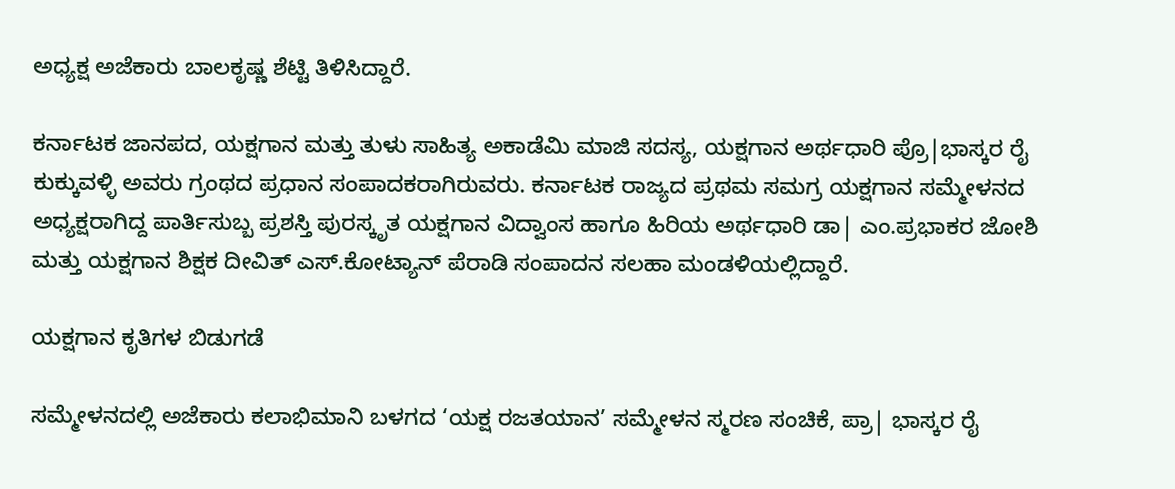ಅಧ್ಯಕ್ಷ ಅಜೆಕಾರು ಬಾಲಕೃಷ್ಣ ಶೆಟ್ಟಿ ತಿಳಿಸಿದ್ದಾರೆ.

ಕರ್ನಾಟಕ ಜಾನಪದ, ಯಕ್ಷಗಾನ ಮತ್ತು ತುಳು ಸಾಹಿತ್ಯ ಅಕಾಡೆಮಿ ಮಾಜಿ ಸದಸ್ಯ, ಯಕ್ಷಗಾನ ಅರ್ಥಧಾರಿ ಪ್ರೊ|ಭಾಸ್ಕರ ರೈ ಕುಕ್ಕುವಳ್ಳಿ ಅವರು ಗ್ರಂಥದ ಪ್ರಧಾನ ಸಂಪಾದಕರಾಗಿರುವರು. ಕರ್ನಾಟಕ ರಾಜ್ಯದ ಪ್ರಥಮ ಸಮಗ್ರ ಯಕ್ಷಗಾನ ಸಮ್ಮೇಳನದ ಅಧ್ಯಕ್ಷರಾಗಿದ್ದ ಪಾರ್ತಿಸುಬ್ಬ ಪ್ರಶಸ್ತಿ ಪುರಸ್ಕೃತ ಯಕ್ಷಗಾನ ವಿದ್ವಾಂಸ ಹಾಗೂ ಹಿರಿಯ ಅರ್ಥಧಾರಿ ಡಾ| ಎಂ.ಪ್ರಭಾಕರ ಜೋಶಿ ಮತ್ತು ಯಕ್ಷಗಾನ ಶಿಕ್ಷಕ ದೀವಿತ್ ಎಸ್.ಕೋಟ್ಯಾನ್ ಪೆರಾಡಿ ಸಂಪಾದನ ಸಲಹಾ ಮಂಡಳಿಯಲ್ಲಿದ್ದಾರೆ.

ಯಕ್ಷಗಾನ ಕೃತಿಗಳ ಬಿಡುಗಡೆ

ಸಮ್ಮೇಳನದಲ್ಲಿ ಅಜೆಕಾರು ಕಲಾಭಿಮಾನಿ ಬಳಗದ ‘ಯಕ್ಷ ರಜತಯಾನ’ ಸಮ್ಮೇಳನ ಸ್ಮರಣ ಸಂಚಿಕೆ, ಪ್ರಾ| ಭಾಸ್ಕರ ರೈ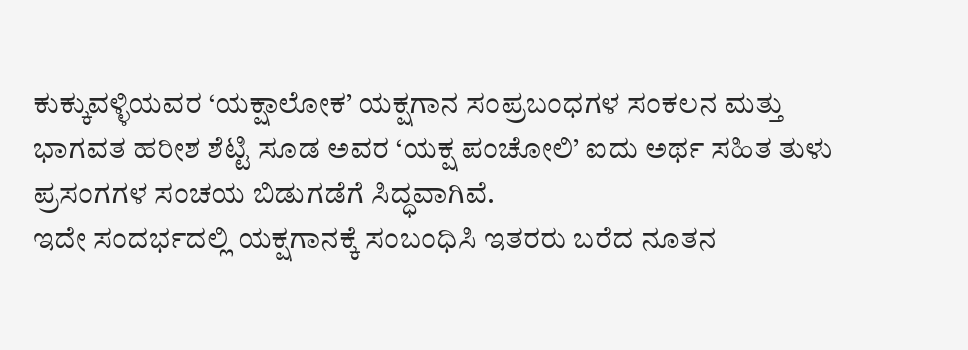ಕುಕ್ಕುವಳ್ಳಿಯವರ ‘ಯಕ್ಷಾಲೋಕ’ ಯಕ್ಷಗಾನ ಸಂಪ್ರಬಂಧಗಳ ಸಂಕಲನ ಮತ್ತು ಭಾಗವತ ಹರೀಶ ಶೆಟ್ಟಿ ಸೂಡ ಅವರ ‘ಯಕ್ಷ ಪಂಚೋಲಿ’ ಐದು ಅರ್ಥ ಸಹಿತ ತುಳು ಪ್ರಸಂಗಗಳ ಸಂಚಯ ಬಿಡುಗಡೆಗೆ ಸಿದ್ಧವಾಗಿವೆ.
ಇದೇ ಸಂದರ್ಭದಲ್ಲಿ ಯಕ್ಷಗಾನಕ್ಕೆ ಸಂಬಂಧಿಸಿ ಇತರರು ಬರೆದ ನೂತನ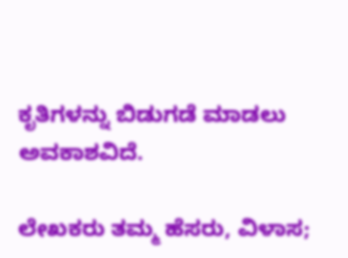ಕೃತಿಗಳನ್ನು ಬಿಡುಗಡೆ ಮಾಡಲು ಅವಕಾಶವಿದೆ.

ಲೇಖಕರು ತಮ್ಮ ಹೆಸರು, ವಿಳಾಸ;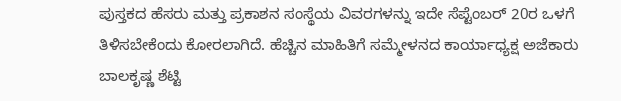ಪುಸ್ತಕದ ಹೆಸರು ಮತ್ತು ಪ್ರಕಾಶನ ಸಂಸ್ಥೆಯ ವಿವರಗಳನ್ನು ಇದೇ ಸೆಪ್ಟೆಂಬರ್ 20ರ ಒಳಗೆ ತಿಳಿಸಬೇಕೆಂದು ಕೋರಲಾಗಿದೆ. ಹೆಚ್ಚಿನ ಮಾಹಿತಿಗೆ ಸಮ್ಮೇಳನದ ಕಾರ್ಯಾಧ್ಯಕ್ಷ ಅಜೆಕಾರು ಬಾಲಕೃಷ್ಣ ಶೆಟ್ಟಿ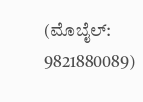(ಮೊಬೈಲ್: 9821880089)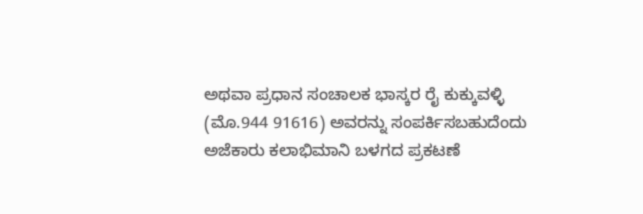ಅಥವಾ ಪ್ರಧಾನ ಸಂಚಾಲಕ ಭಾಸ್ಕರ ರೈ ಕುಕ್ಕುವಳ್ಳಿ (ಮೊ.944 91616) ಅವರನ್ನು ಸಂಪರ್ಕಿಸಬಹುದೆಂದು ಅಜೆಕಾರು ಕಲಾಭಿಮಾನಿ ಬಳಗದ ಪ್ರಕಟಣೆ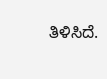ತಿಳಿಸಿದೆ.